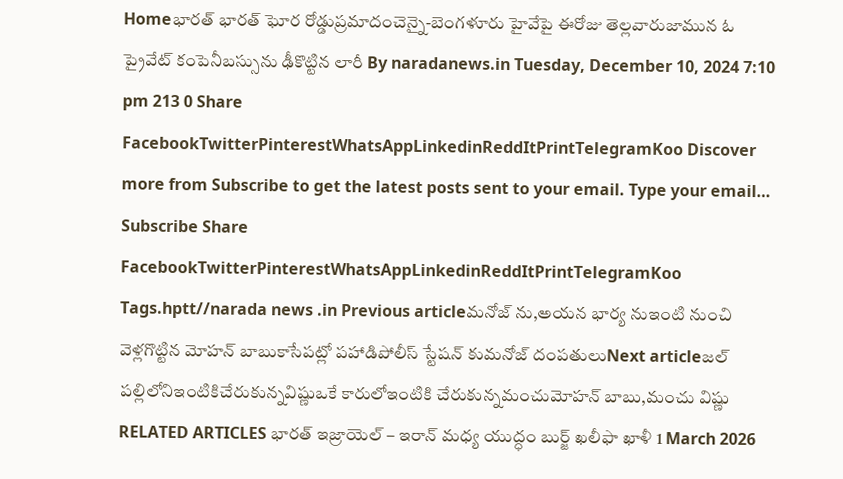Homeభారత్ భారత్ ఘోర రోడ్డుప్రమాదంచెన్నై-బెంగళూరు హైవేపై ఈరోజు తెల్లవారుజామున ఓ ప్రైవేట్ కంపెనీబస్సును ఢీకొట్టిన లారీ By naradanews.in Tuesday, December 10, 2024 7:10 pm 213 0 Share FacebookTwitterPinterestWhatsAppLinkedinReddItPrintTelegramKoo Discover more from Subscribe to get the latest posts sent to your email. Type your email… Subscribe Share FacebookTwitterPinterestWhatsAppLinkedinReddItPrintTelegramKoo Tags.hptt//narada news .in Previous articleమనోజ్ ను,అయన భార్య నుఇంటి నుంచి వెళ్లగొట్టిన మోహన్ బాబుకాసేపట్లో పహాడిపోలీస్ స్టేషన్ కుమనోజ్ దంపతులుNext articleజల్ పల్లిలోనిఇంటికిచేరుకున్నవిష్ణుఒకే కారులోఇంటికి చేరుకున్నమంచుమోహన్ బాబు,మంచు విష్ణు RELATED ARTICLES భారత్ ఇజ్రాయెల్ – ఇరాన్ మధ్య యుద్ధం బుర్జ్ ఖలీఫా ఖాళీ 1 March 2026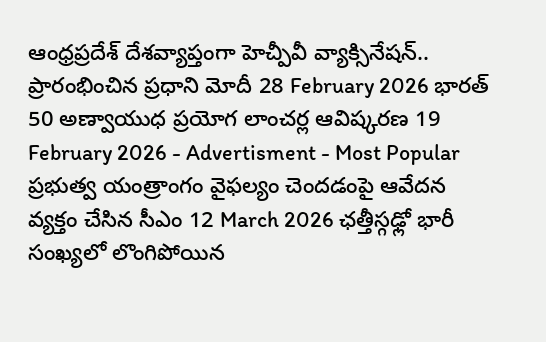ఆంధ్రప్రదేశ్ దేశవ్యాప్తంగా హెచ్పీవీ వ్యాక్సినేషన్.. ప్రారంభించిన ప్రధాని మోదీ 28 February 2026 భారత్ 50 అణ్వాయుధ ప్రయోగ లాంచర్ల ఆవిష్కరణ 19 February 2026 - Advertisment - Most Popular ప్రభుత్వ యంత్రాంగం వైఫల్యం చెందడంపై ఆవేదన వ్యక్తం చేసిన సీఎం 12 March 2026 ఛత్తీస్గఢ్లో భారీ సంఖ్యలో లొంగిపోయిన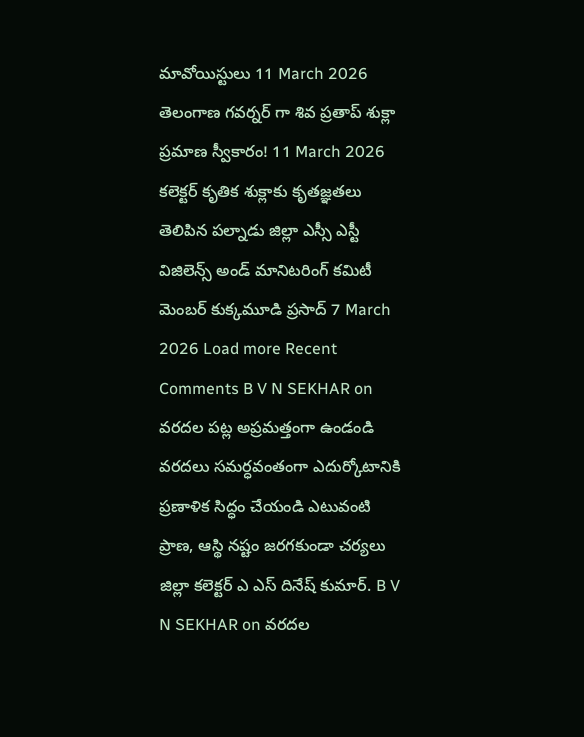మావోయిస్టులు 11 March 2026 తెలంగాణ గవర్నర్ గా శివ ప్రతాప్ శుక్లా ప్రమాణ స్వీకారం! 11 March 2026 కలెక్టర్ కృతిక శుక్లాకు కృతజ్ఞతలు తెలిపిన పల్నాడు జిల్లా ఎస్సీ ఎస్టీ విజిలెన్స్ అండ్ మానిటరింగ్ కమిటీ మెంబర్ కుక్కమూడి ప్రసాద్ 7 March 2026 Load more Recent Comments B V N SEKHAR on వరదల పట్ల అప్రమత్తంగా ఉండండి వరదలు సమర్ధవంతంగా ఎదుర్కోటానికి ప్రణాళిక సిద్ధం చేయండి ఎటువంటి ప్రాణ, ఆస్థి నష్టం జరగకుండా చర్యలు జిల్లా కలెక్టర్ ఎ ఎస్ దినేష్ కుమార్. B V N SEKHAR on వరదల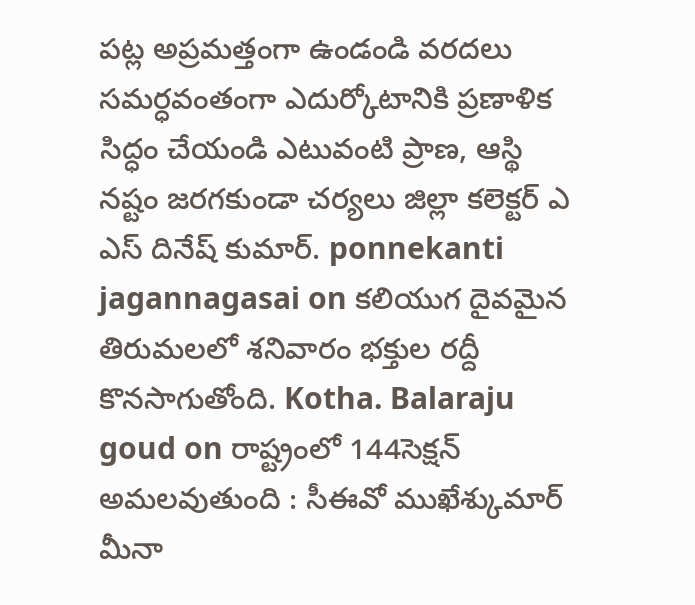పట్ల అప్రమత్తంగా ఉండండి వరదలు సమర్ధవంతంగా ఎదుర్కోటానికి ప్రణాళిక సిద్ధం చేయండి ఎటువంటి ప్రాణ, ఆస్థి నష్టం జరగకుండా చర్యలు జిల్లా కలెక్టర్ ఎ ఎస్ దినేష్ కుమార్. ponnekanti jagannagasai on కలియుగ దైవమైన తిరుమలలో శనివారం భక్తుల రద్దీ కొనసాగుతోంది. Kotha. Balaraju goud on రాష్ట్రంలో 144సెక్షన్ అమలవుతుంది : సీఈవో ముఖేశ్కుమార్ మీనా